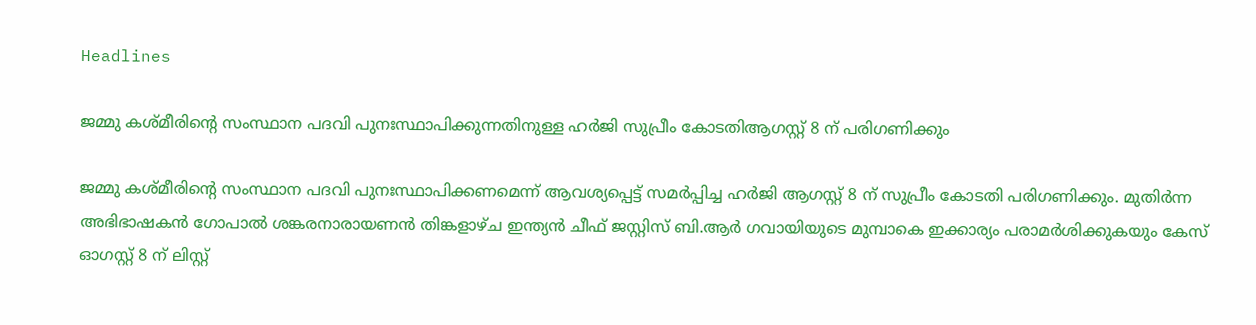Headlines

ജമ്മു കശ്മീരിന്റെ സംസ്ഥാന പദവി പുനഃസ്ഥാപിക്കുന്നതിനുള്ള ഹർജി സുപ്രീം കോടതിആഗസ്റ്റ് 8 ന് പരിഗണിക്കും

ജമ്മു കശ്മീരിന്റെ സംസ്ഥാന പദവി പുനഃസ്ഥാപിക്കണമെന്ന് ആവശ്യപ്പെട്ട് സമർപ്പിച്ച ഹർജി ആഗസ്റ്റ് 8 ന് സുപ്രീം കോടതി പരിഗണിക്കും. മുതിർന്ന അഭിഭാഷകൻ ഗോപാൽ ശങ്കരനാരായണൻ തിങ്കളാഴ്ച ഇന്ത്യൻ ചീഫ് ജസ്റ്റിസ് ബി.ആർ ഗവായിയുടെ മുമ്പാകെ ഇക്കാര്യം പരാമർശിക്കുകയും കേസ് ഓഗസ്റ്റ് 8 ന് ലിസ്റ്റ്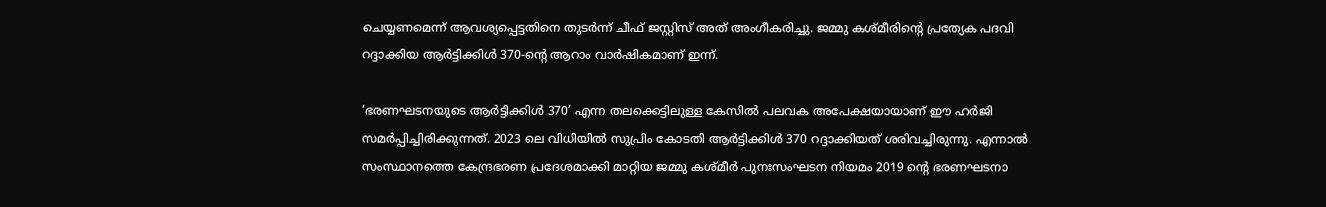ചെയ്യണമെന്ന് ആവശ്യപ്പെട്ടതിനെ തുടർന്ന് ചീഫ് ജസ്റ്റിസ് അത് അംഗീകരിച്ചു. ജമ്മു കശ്മീരിന്റെ പ്രത്യേക പദവി റദ്ദാക്കിയ ആർട്ടിക്കിൾ 370-ന്റെ ആറാം വാർഷികമാണ് ഇന്ന്.

‘ഭരണഘടനയുടെ ആർട്ടിക്കിൾ 370’ എന്ന തലക്കെട്ടിലുള്ള കേസിൽ പലവക അപേക്ഷയായാണ് ഈ ഹർജി സമർപ്പിച്ചിരിക്കുന്നത്. 2023 ലെ വിധിയിൽ സുപ്രിം കോടതി ആർട്ടിക്കിൾ 370 റദ്ദാക്കിയത് ശരിവച്ചിരുന്നു. എന്നാൽ സംസ്ഥാനത്തെ കേന്ദ്രഭരണ പ്രദേശമാക്കി മാറ്റിയ ജമ്മു കശ്മീർ പുനഃസംഘടന നിയമം 2019 ന്റെ ഭരണഘടനാ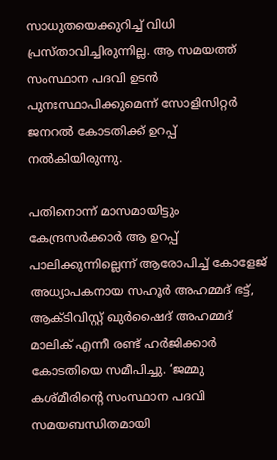സാധുതയെക്കുറിച്ച് വിധി പ്രസ്താവിച്ചിരുന്നില്ല. ആ സമയത്ത് സംസ്ഥാന പദവി ഉടൻ പുനഃസ്ഥാപിക്കുമെന്ന് സോളിസിറ്റർ ജനറൽ കോടതിക്ക് ഉറപ്പ് നൽകിയിരുന്നു.

പതിനൊന്ന് മാസമായിട്ടും കേന്ദ്രസർക്കാർ ആ ഉറപ്പ് പാലിക്കുന്നില്ലെന്ന് ആരോപിച്ച് കോളേജ് അധ്യാപകനായ സഹൂർ അഹമ്മദ് ഭട്ട്, ആക്ടിവിസ്റ്റ് ഖുർഷൈദ് അഹമ്മദ് മാലിക് എന്നീ രണ്ട് ഹർജിക്കാർ കോടതിയെ സമീപിച്ചു. ‘ജമ്മു കശ്മീരിന്റെ സംസ്ഥാന പദവി സമയബന്ധിതമായി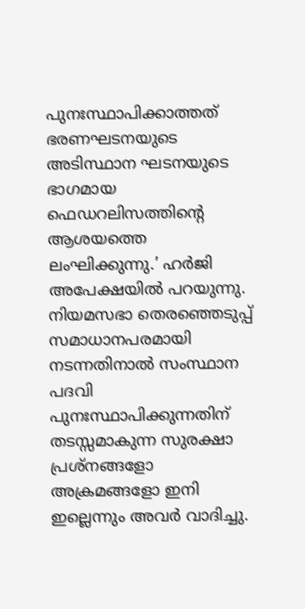പുനഃസ്ഥാപിക്കാത്തത് ഭരണഘടനയുടെ അടിസ്ഥാന ഘടനയുടെ ഭാഗമായ ഫെഡറലിസത്തിന്റെ ആശയത്തെ ലംഘിക്കുന്നു.’ ഹർജി അപേക്ഷയിൽ പറയുന്നു. നിയമസഭാ തെരഞ്ഞെടുപ്പ് സമാധാനപരമായി നടന്നതിനാൽ സംസ്ഥാന പദവി പുനഃസ്ഥാപിക്കുന്നതിന് തടസ്സമാകുന്ന സുരക്ഷാ പ്രശ്‌നങ്ങളോ അക്രമങ്ങളോ ഇനി ഇല്ലെന്നും അവർ വാദിച്ചു.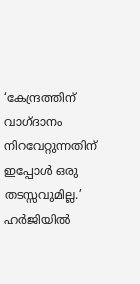‘കേന്ദ്രത്തിന് വാഗ്ദാനം നിറവേറ്റുന്നതിന് ഇപ്പോൾ ഒരു തടസ്സവുമില്ല.’ ഹർജിയിൽ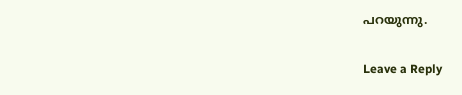പറയുന്നു.

Leave a Reply